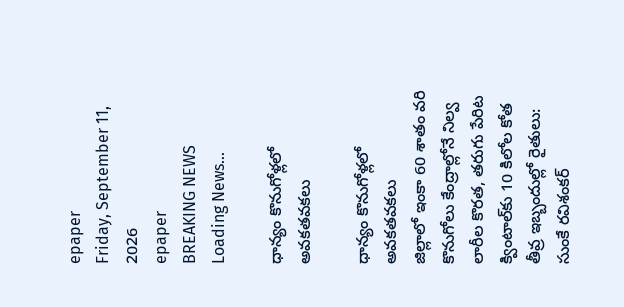epaper
Friday, September 11, 2026
epaper
BREAKING NEWS
Loading News...

ధాన్యం కొనుగోళ్లలో అవకతవకలు

ధాన్యం కొనుగోళ్లలో అవకతవకలు
జిల్లాలో ఇంకా 60 శాతం వరి కొనుగోలు కేంద్రాల్లోనే నిల్వ
లారీల కొరత, తరుగు పేరిట క్వింటాల్‌కు 10 కిలోల కోత
తీవ్ర ఇబ్బందుల్లో రైతులు: సుంకే రవిశంకర్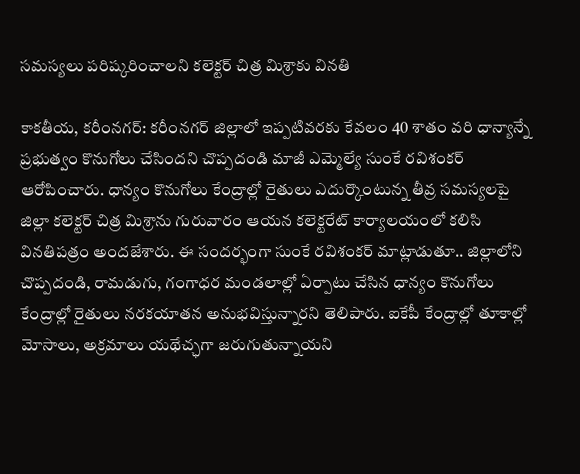సమస్యలు పరిష్కరించాలని కలెక్టర్‌ చిత్ర మిశ్రాకు వినతి

కాకతీయ, కరీంనగర్: కరీంనగర్ జిల్లాలో ఇప్పటివరకు కేవలం 40 శాతం వరి ధాన్యాన్నే ప్రభుత్వం కొనుగోలు చేసిందని చొప్పదండి మాజీ ఎమ్మెల్యే సుంకే రవిశంకర్ ఆరోపించారు. ధాన్యం కొనుగోలు కేంద్రాల్లో రైతులు ఎదుర్కొంటున్న తీవ్ర సమస్యలపై జిల్లా కలెక్టర్ చిత్ర మిశ్రాను గురువారం ఆయన కలెక్టరేట్ కార్యాలయంలో కలిసి వినతిపత్రం అందజేశారు. ఈ సందర్భంగా సుంకే రవిశంకర్ మాట్లాడుతూ.. జిల్లాలోని చొప్పదండి, రామడుగు, గంగాధర మండలాల్లో ఏర్పాటు చేసిన ధాన్యం కొనుగోలు కేంద్రాల్లో రైతులు నరకయాతన అనుభవిస్తున్నారని తెలిపారు. ఐకేపీ కేంద్రాల్లో తూకాల్లో మోసాలు, అక్రమాలు యథేచ్ఛగా జరుగుతున్నాయని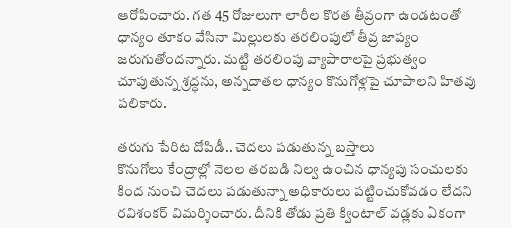ఆరోపించారు. గత 45 రోజులుగా లారీల కొరత తీవ్రంగా ఉండటంతో ధాన్యం తూకం వేసినా మిల్లులకు తరలింపులో తీవ్ర జాప్యం జరుగుతోందన్నారు. మట్టి తరలింపు వ్యాపారాలపై ప్రభుత్వం చూపుతున్న శ్రద్ధను, అన్నదాతల ధాన్యం కొనుగోళ్లపై చూపాలని హితవు పలికారు.

తరుగు పేరిట దోపిడీ.. చెదలు పడుతున్న బస్తాలు
కొనుగోలు కేంద్రాల్లో నెలల తరబడి నిల్వ ఉంచిన ధాన్యపు సంచులకు కింద నుంచి చెదలు పడుతున్నా అధికారులు పట్టించుకోవడం లేదని రవిశంకర్ విమర్శించారు. దీనికి తోడు ప్రతి క్వింటాల్ వడ్లకు ఏకంగా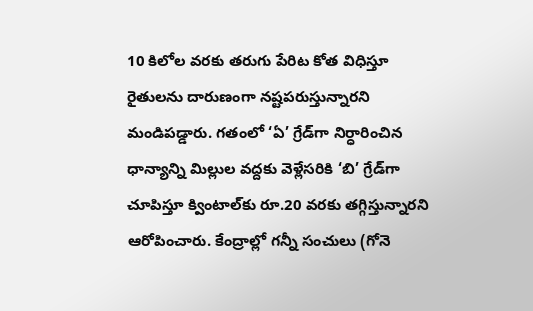10 కిలోల వరకు తరుగు పేరిట కోత విధిస్తూ రైతులను దారుణంగా నష్టపరుస్తున్నారని మండిపడ్డారు. గతంలో ‘ఏ’ గ్రేడ్‌గా నిర్ధారించిన ధాన్యాన్ని మిల్లుల వద్దకు వెళ్లేసరికి ‘బి’ గ్రేడ్‌గా చూపిస్తూ క్వింటాల్‌కు రూ.20 వరకు తగ్గిస్తున్నారని ఆరోపించారు. కేంద్రాల్లో గన్నీ సంచులు (గోనె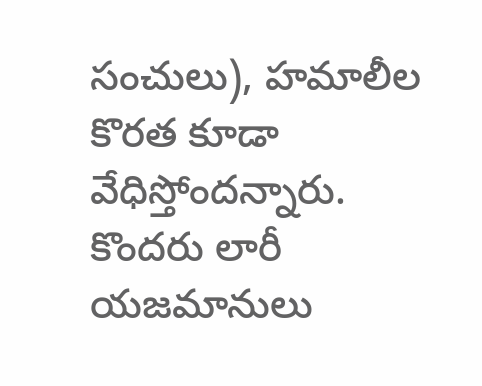సంచులు), హమాలీల కొరత కూడా వేధిస్తోందన్నారు. కొందరు లారీ యజమానులు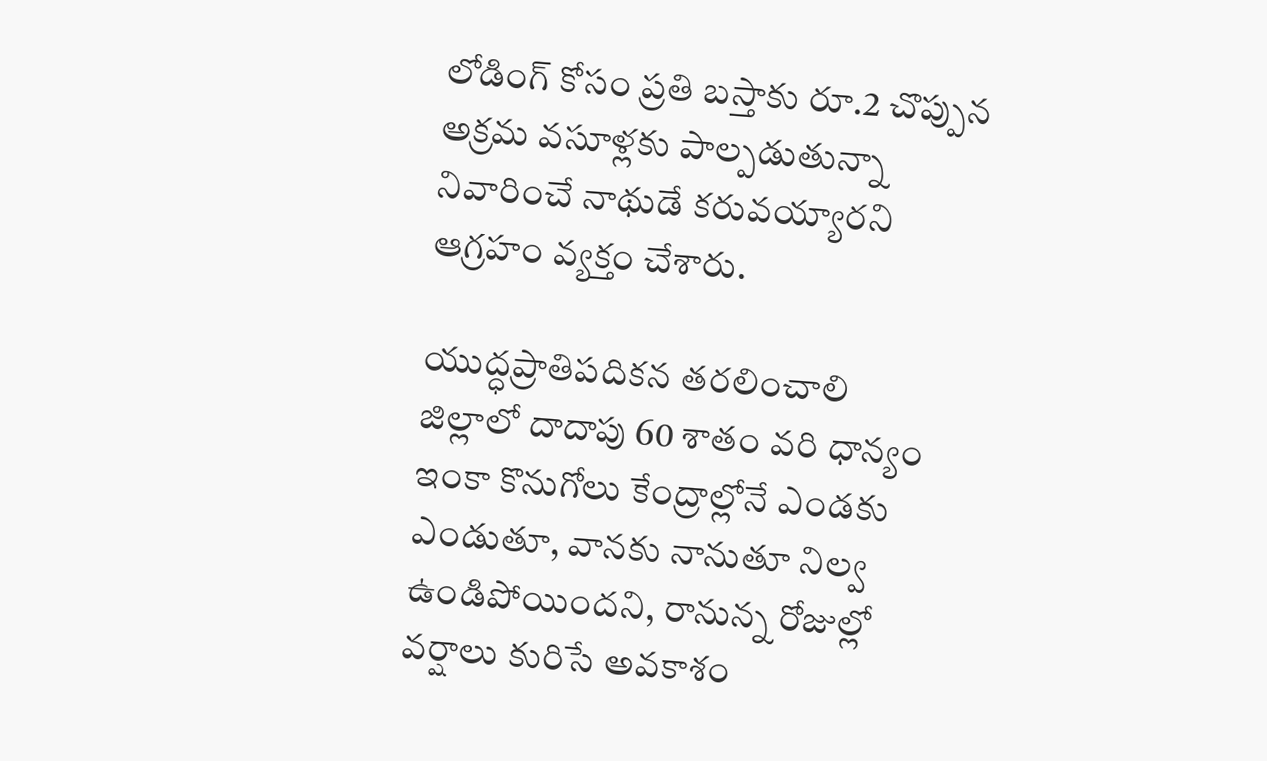లోడింగ్ కోసం ప్రతి బస్తాకు రూ.2 చొప్పున అక్రమ వసూళ్లకు పాల్పడుతున్నా నివారించే నాథుడే కరువయ్యారని ఆగ్రహం వ్యక్తం చేశారు.

యుద్ధప్రాతిపదికన తరలించాలి
జిల్లాలో దాదాపు 60 శాతం వరి ధాన్యం ఇంకా కొనుగోలు కేంద్రాల్లోనే ఎండకు ఎండుతూ, వానకు నానుతూ నిల్వ ఉండిపోయిందని, రానున్న రోజుల్లో వర్షాలు కురిసే అవకాశం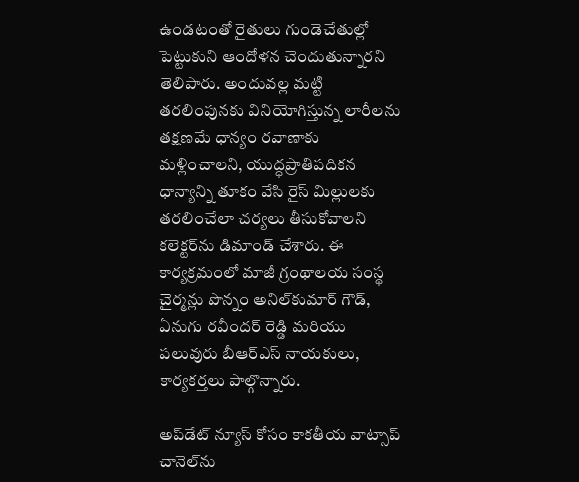ఉండటంతో రైతులు గుండెచేతుల్లో పెట్టుకుని ఆందోళన చెందుతున్నారని తెలిపారు. అందువల్ల మట్టి తరలింపునకు వినియోగిస్తున్న లారీలను తక్షణమే ధాన్యం రవాణాకు మళ్లించాలని, యుద్ధప్రాతిపదికన ధాన్యాన్ని తూకం వేసి రైస్ మిల్లులకు తరలించేలా చర్యలు తీసుకోవాలని కలెక్టర్‌ను డిమాండ్ చేశారు. ఈ కార్యక్రమంలో మాజీ గ్రంథాలయ సంస్థ చైర్మన్లు పొన్నం అనిల్‌కుమార్ గౌడ్, ఏనుగు రవీందర్ రెడ్డి మరియు పలువురు బీఆర్‌ఎస్ నాయకులు, కార్యకర్తలు పాల్గొన్నారు.

అప్‌డేట్ న్యూస్ కోసం కాక‌తీయ వాట్సాప్ చానెల్‌ను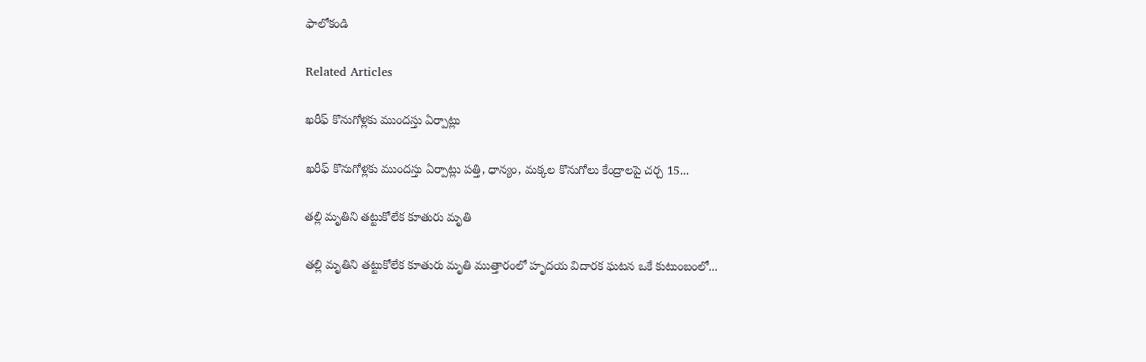ఫాలోకండి

Related Articles

ఖరీఫ్‌ కొనుగోళ్లకు ముందస్తు ఏర్పాట్లు

ఖరీఫ్‌ కొనుగోళ్లకు ముందస్తు ఏర్పాట్లు పత్తి, ధాన్యం, మక్కల కొనుగోలు కేంద్రాలపై చర్చ 15...

తల్లి మృతిని తట్టుకోలేక కూతురు మృతి

తల్లి మృతిని తట్టుకోలేక కూతురు మృతి ముత్తారంలో హృదయ విదారక ఘటన ఒకే కుటుంబంలో...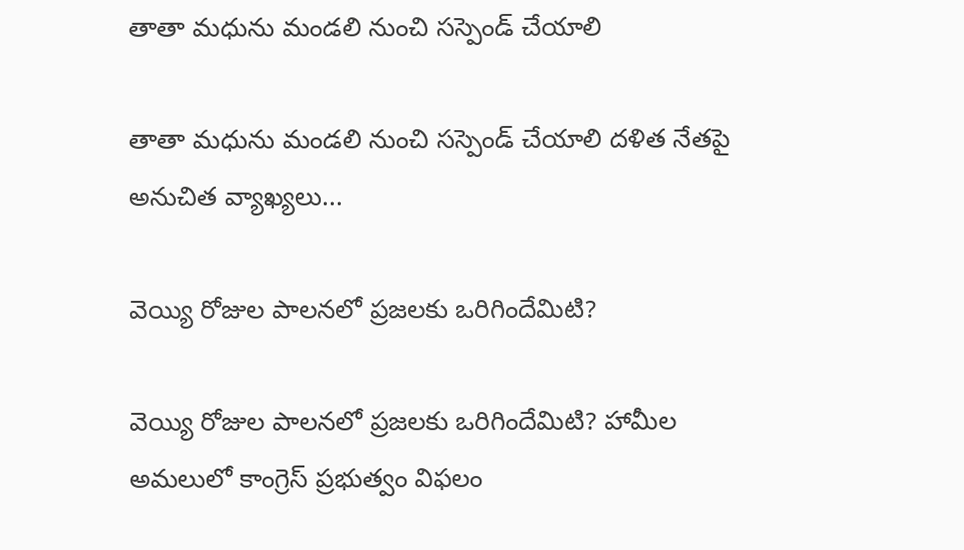తాతా మధును మండలి నుంచి సస్పెండ్ చేయాలి

తాతా మధును మండలి నుంచి సస్పెండ్ చేయాలి దళిత నేతపై అనుచిత వ్యాఖ్యలు...

వెయ్యి రోజుల పాలనలో ప్రజలకు ఒరిగిందేమిటి?

వెయ్యి రోజుల పాలనలో ప్రజలకు ఒరిగిందేమిటి? హామీల అమలులో కాంగ్రెస్‌ ప్రభుత్వం విఫలం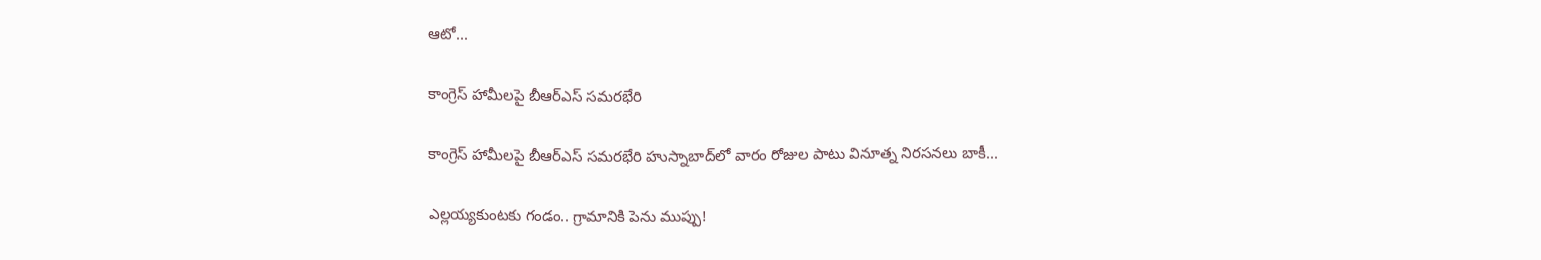ఆటో...

కాంగ్రెస్‌ హామీలపై బీఆర్‌ఎస్‌ సమరభేరి

కాంగ్రెస్‌ హామీలపై బీఆర్‌ఎస్‌ సమరభేరి హుస్నాబాద్‌లో వారం రోజుల పాటు వినూత్న నిరసనలు బాకీ...

ఎల్లయ్యకుంటకు గండం.. గ్రామానికి పెను ముప్పు!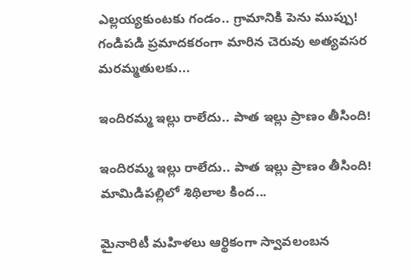ఎల్లయ్యకుంటకు గండం.. గ్రామానికి పెను ముప్పు! గండిపడి ప్రమాదకరంగా మారిన చెరువు అత్యవసర మరమ్మతులకు...

ఇందిరమ్మ ఇల్లు రాలేదు.. పాత ఇల్లు ప్రాణం తీసింది!

ఇందిరమ్మ ఇల్లు రాలేదు.. పాత ఇల్లు ప్రాణం తీసింది! మామిడిపల్లిలో శిథిలాల కింద...

మైనారిటీ మహిళలు ఆర్థికంగా స్వావలంబన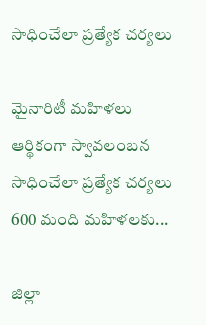సాధించేలా ప్రత్యేక చర్యలు

మైనారిటీ మహిళలు ఆర్థికంగా స్వావలంబన సాధించేలా ప్రత్యేక చర్యలు 600 మంది మహిళలకు...

జిల్లా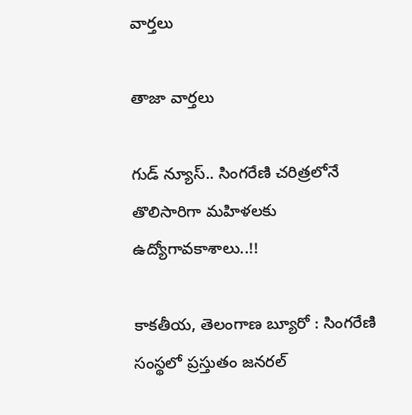వార్త‌లు

తాజా వార్త‌లు

గుడ్ న్యూస్.. సింగరేణి చరిత్రలోనే తొలిసారిగా మ‌హిళ‌ల‌కు ఉద్యోగావ‌కాశాలు..!!

కాక‌తీయ‌, తెలంగాణ బ్యూరో : సింగరేణి సంస్థలో ప్రస్తుతం జనరల్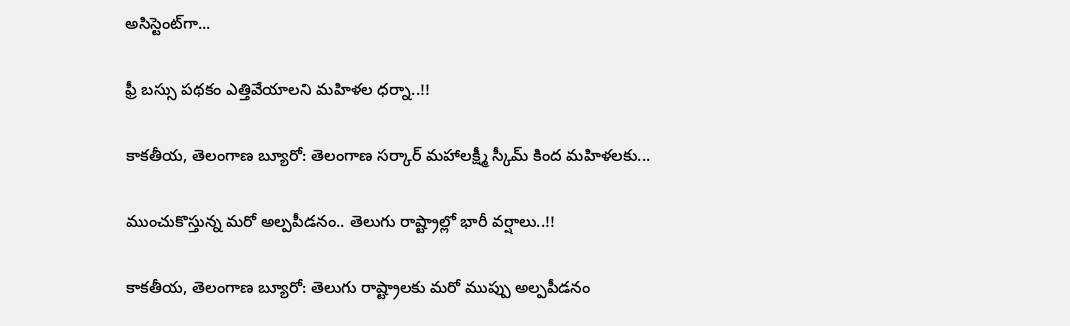అసిస్టెంట్‌గా...

ఫ్రీ బస్సు పథకం ఎత్తివేయాలని మహిళల ధర్నా..!!

కాకతీయ, తెలంగాణ బ్యూరో: తెలంగాణ సర్కార్ మహాలక్ష్మీ స్కీమ్ కింద మహిళలకు...

ముంచుకొస్తున్న మరో అల్పపీడనం.. తెలుగు రాష్ట్రాల్లో భారీ వర్షాలు..!!

కాకతీయ, తెలంగాణ బ్యూరో: తెలుగు రాష్ట్రాలకు మరో ముప్పు అల్పపీడనం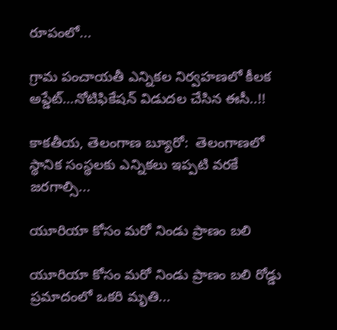రూపంలో...

గ్రామ పంచాయ‌తీ ఎన్నిక‌ల నిర్వ‌హ‌ణ‌లో కీల‌క అప్డేట్‌…నోటిఫికేషన్ విడుదల చేసిన ఈసీ..!!

కాకతీయ, తెలంగాణ బ్యూరో:  తెలంగాణలో స్థానిక సంస్థలకు ఎన్నికలు ఇప్పటి వరకే జరగాల్సి...

యూరియా కోసం మరో నిండు ప్రాణం బలి

యూరియా కోసం మరో నిండు ప్రాణం బలి రోడ్డు ప్రమాదంలో ఒకరి మృతి...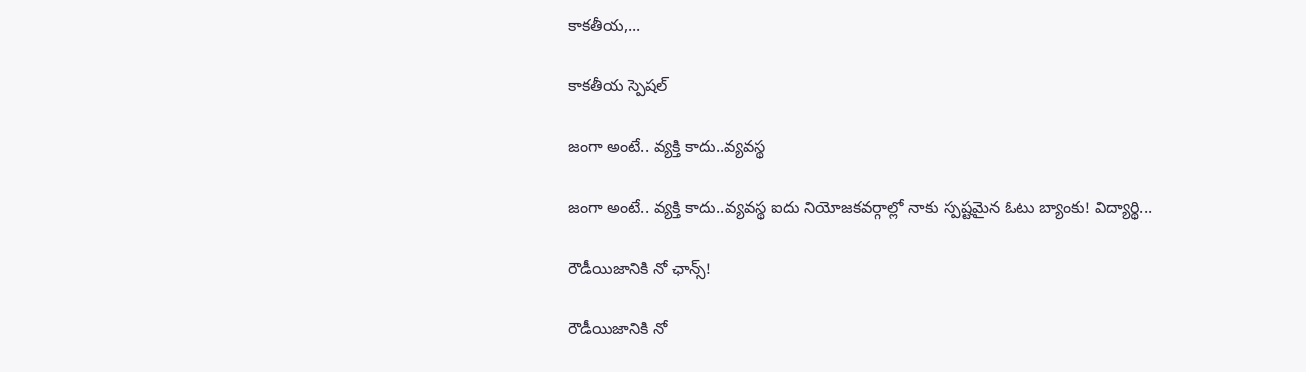కాకతీయ,...

కాక‌తీయ స్పెష‌ల్‌

జంగా అంటే.. వ్య‌క్తి కాదు..వ్య‌వస్థ‌

జంగా అంటే.. వ్య‌క్తి కాదు..వ్య‌వస్థ‌ ఐదు నియోజ‌క‌వ‌ర్గాల్లో నాకు స్ప‌ష్ట‌మైన ఓటు బ్యాంకు! విద్యార్థి...

రౌడీయిజానికి నో ఛాన్స్‌!

రౌడీయిజానికి నో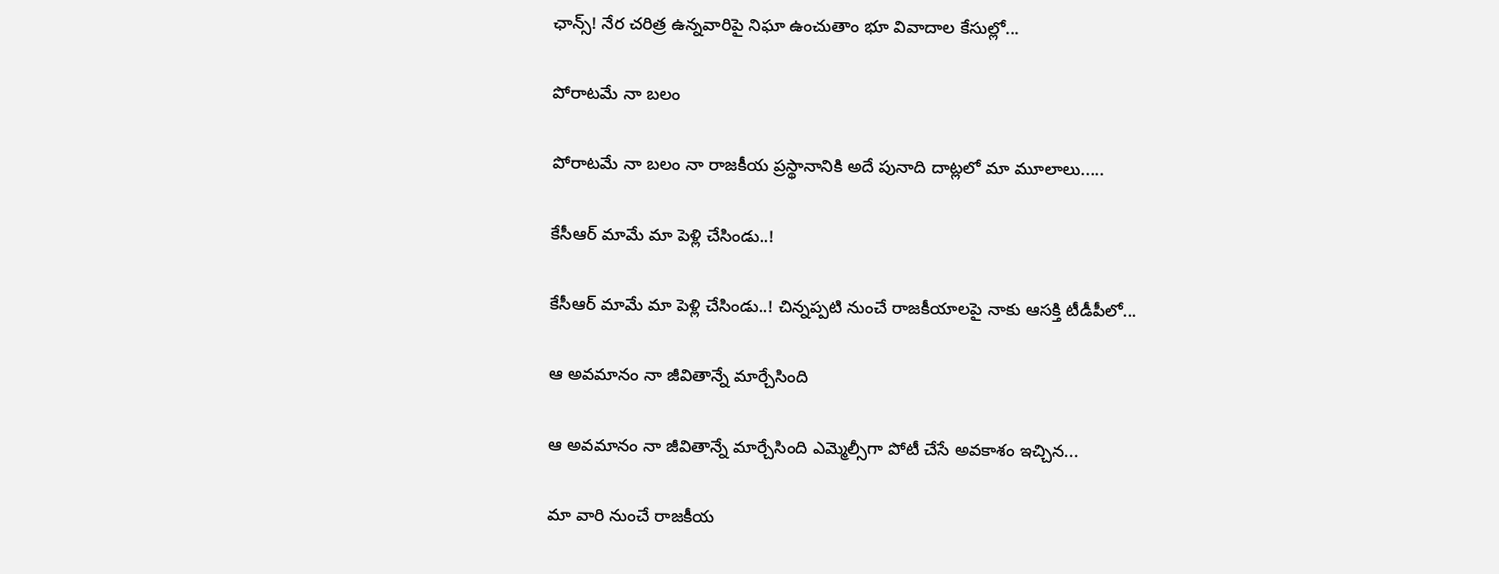ఛాన్స్‌! నేర చరిత్ర ఉన్న‌వారిపై నిఘా ఉంచుతాం భూ వివాదాల కేసుల్లో...

పోరాటమే నా బలం

పోరాటమే నా బలం నా రాజకీయ ప్రస్థానానికి అదే పునాది దాట్లలో మా మూలాలు.....

కేసీఆర్‌ మామే మా పెళ్లి చేసిండు..!

కేసీఆర్‌ మామే మా పెళ్లి చేసిండు..! చిన్నప్ప‌టి నుంచే రాజకీయాలపై నాకు ఆసక్తి టీడీపీలో...

ఆ అవమానం నా జీవితాన్నే మార్చేసింది

ఆ అవమానం నా జీవితాన్నే మార్చేసింది ఎమ్మెల్సీగా పోటీ చేసే అవ‌కాశం ఇచ్చిన...

మా వారి నుంచే రాజకీయ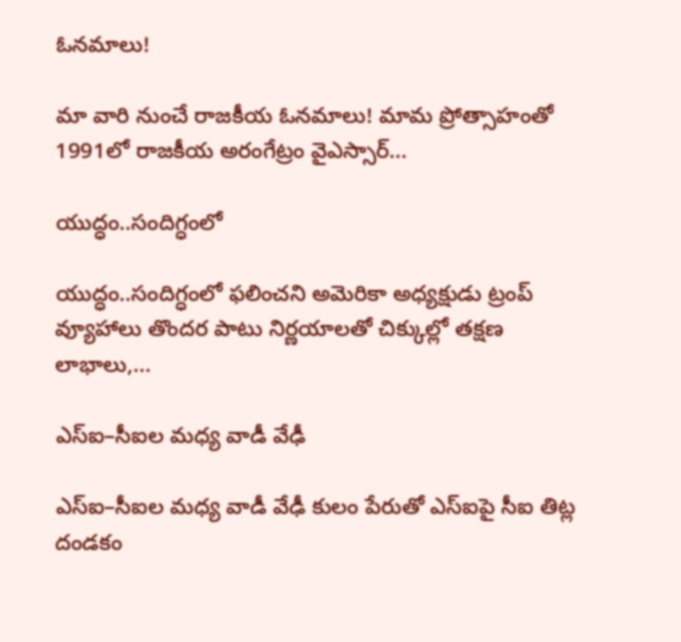ఓనమాలు!

మా వారి నుంచే రాజకీయ ఓనమాలు! మామ ప్రోత్సాహంతో 1991లో రాజకీయ అరంగేట్రం వైఎస్సార్‌...

యుద్ధం..సందిగ్ధంలో

యుద్ధం..సందిగ్ధంలో ఫ‌లించని అమెరికా అధ్య‌క్షుడు ట్రంప్ వ్యూహాలు తొంద‌ర పాటు నిర్ణ‌యాల‌తో చిక్కుల్లో తక్షణ లాభాలు,...

ఎస్ఐ–సీఐల మ‌ధ్య వాడీ వేఢీ

ఎస్ఐ–సీఐల మ‌ధ్య వాడీ వేఢీ కులం పేరుతో ఎస్ఐపై సీఐ తిట్ల దండ‌కం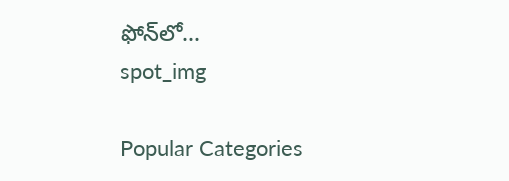ఫోన్‌లో...
spot_img

Popular Categories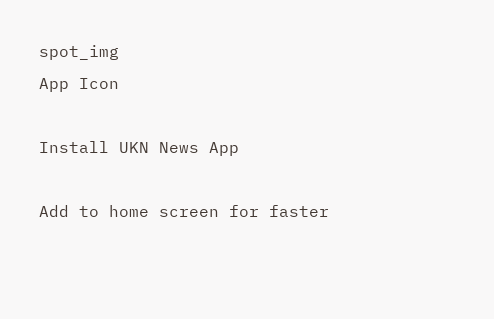spot_img
App Icon

Install UKN News App

Add to home screen for faster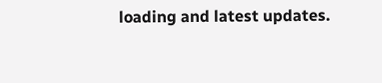loading and latest updates.